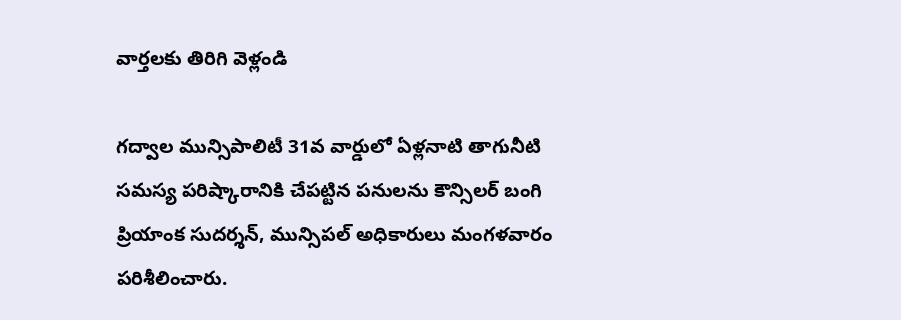వార్తలకు తిరిగి వెళ్లండి

గద్వాల మున్సిపాలిటీ 31వ వార్డులో ఏళ్లనాటి తాగునీటి సమస్య పరిష్కారానికి చేపట్టిన పనులను కౌన్సిలర్ బంగి ప్రియాంక సుదర్శన్, మున్సిపల్ అధికారులు మంగళవారం పరిశీలించారు.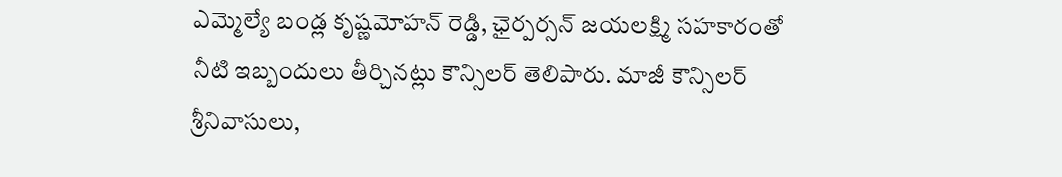ఎమ్మెల్యే బండ్ల కృష్ణమోహన్ రెడ్డి, ఛైర్పర్సన్ జయలక్ష్మి సహకారంతో నీటి ఇబ్బందులు తీర్చినట్లు కౌన్సిలర్ తెలిపారు. మాజీ కౌన్సిలర్ శ్రీనివాసులు,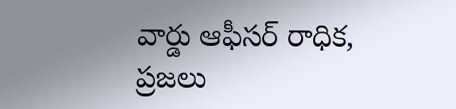వార్డు ఆఫీసర్ రాధిక, ప్రజలు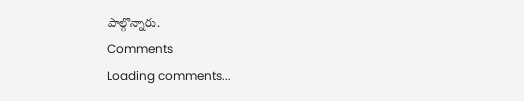పాల్గొన్నారు.
Comments
Loading comments...